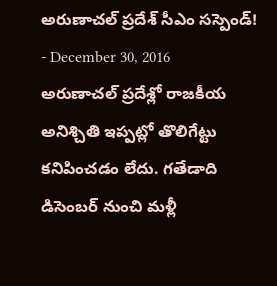అరుణాచల్ ప్రదేశ్ సీఎం సస్పెండ్!
- December 30, 2016
అరుణాచల్ ప్రదేశ్లో రాజకీయ అనిశ్చితి ఇప్పట్లో తొలిగేట్టు కనిపించడం లేదు. గతేడాది డిసెంబర్ నుంచి మళ్లీ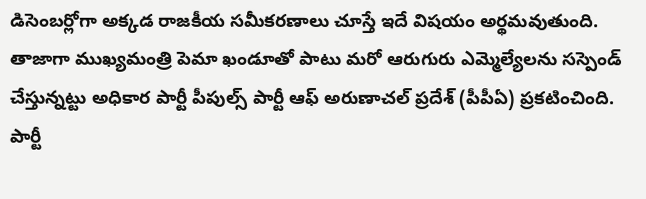డిసెంబర్లోగా అక్కడ రాజకీయ సమీకరణాలు చూస్తే ఇదే విషయం అర్థమవుతుంది. తాజాగా ముఖ్యమంత్రి పెమా ఖండూతో పాటు మరో ఆరుగురు ఎమ్మెల్యేలను సస్పెండ్ చేస్తున్నట్టు అధికార పార్టీ పీపుల్స్ పార్టీ ఆఫ్ అరుణాచల్ ప్రదేశ్ (పీపీఏ) ప్రకటించింది. పార్టీ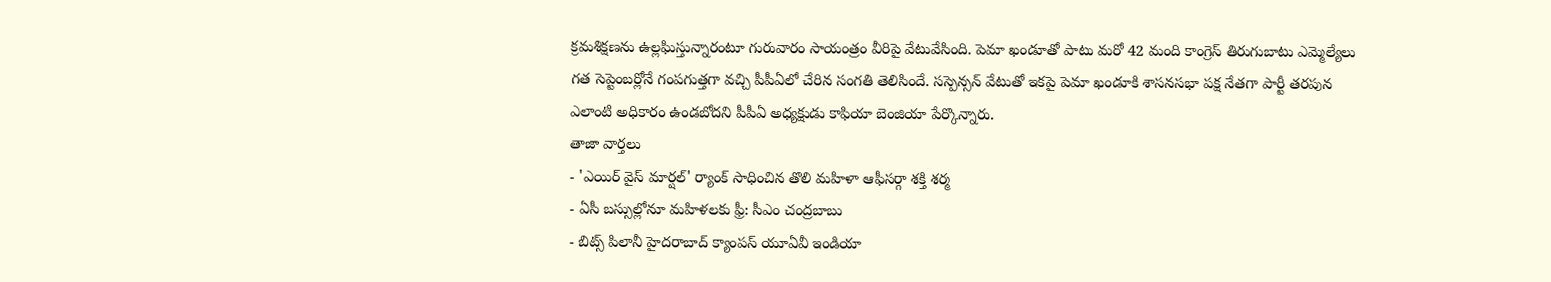క్రమశిక్షణను ఉల్లఘిస్తున్నారంటూ గురువారం సాయంత్రం వీరిపై వేటువేసింది. పెమా ఖండూతో పాటు మరో 42 మంది కాంగ్రెస్ తిరుగుబాటు ఎమ్మెల్యేలు గత సెప్టెంబర్లోనే గంపగుత్తగా వచ్చి పీపీఏలో చేరిన సంగతి తెలిసిందే. సస్పెన్సన్ వేటుతో ఇకపై పెమా ఖండూకి శాసనసభా పక్ష నేతగా పార్టీ తరపున ఎలాంటి అధికారం ఉండబోదని పీపీఏ అధ్యక్షుడు కాఫియా బెంజియా పేర్కొన్నారు.
తాజా వార్తలు
- 'ఎయిర్ వైస్ మార్షల్' ర్యాంక్ సాధించిన తొలి మహిళా ఆఫీసర్గా శక్తి శర్మ
- ఏసీ బస్సుల్లోనూ మహిళలకు ఫ్రీ: సీఎం చంద్రబాబు
- బిట్స్ పిలానీ హైదరాబాద్ క్యాంపస్ యూఏవీ ఇండియా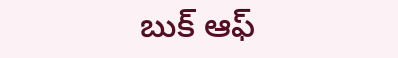బుక్ ఆఫ్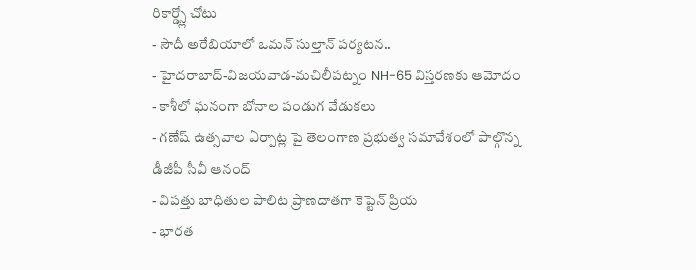రికార్డ్స్లో చోటు
- సౌదీ అరేబియాలో ఒమన్ సుల్తాన్ పర్యటన..
- హైదరాబాద్-విజయవాడ-మచిలీపట్నం NH-65 విస్తరణకు ఆమోదం
- కాశీలో ఘనంగా బోనాల పండుగ వేడుకలు
- గణేష్ ఉత్సవాల ఏర్పాట్ల పై తెలంగాణ ప్రభుత్వ సమావేశంలో పాల్గొన్న డీజీపీ సీవీ ఆనంద్
- విపత్తు బాధితుల పాలిట ప్రాణదాతగా కెప్టెన్ ప్రియ
- భారత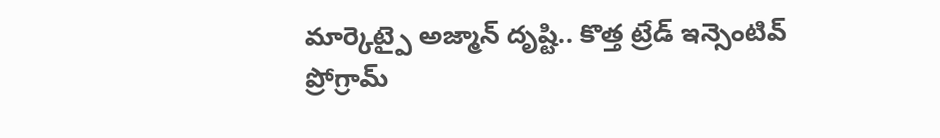మార్కెట్పై అజ్మాన్ దృష్టి.. కొత్త ట్రేడ్ ఇన్సెంటివ్ ప్రోగ్రామ్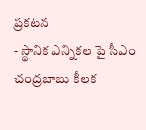ప్రకటన
- స్థానిక ఎన్నికల పై సీఎం చంద్రబాబు కీలక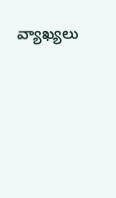వ్యాఖ్యలు